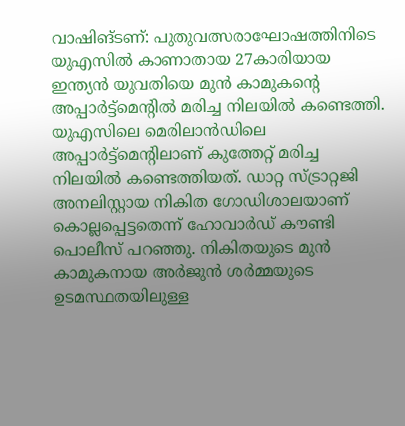വാഷിങ്ടണ്: പുതുവത്സരാഘോഷത്തിനിടെ യുഎസിൽ കാണാതായ 27കാരിയായ ഇന്ത്യൻ യുവതിയെ മുൻ കാമുകന്റെ അപ്പാർട്ട്മെന്റിൽ മരിച്ച നിലയിൽ കണ്ടെത്തി. യുഎസിലെ മെരിലാൻഡിലെ അപ്പാർട്ട്മെന്റിലാണ് കുത്തേറ്റ് മരിച്ച നിലയിൽ കണ്ടെത്തിയത്. ഡാറ്റ സ്ട്രാറ്റജി അനലിസ്റ്റായ നികിത ഗോഡിശാലയാണ് കൊല്ലപ്പെട്ടതെന്ന് ഹോവാർഡ് കൗണ്ടി പൊലീസ് പറഞ്ഞു. നികിതയുടെ മുൻ കാമുകനായ അർജുൻ ശർമ്മയുടെ ഉടമസ്ഥതയിലുള്ള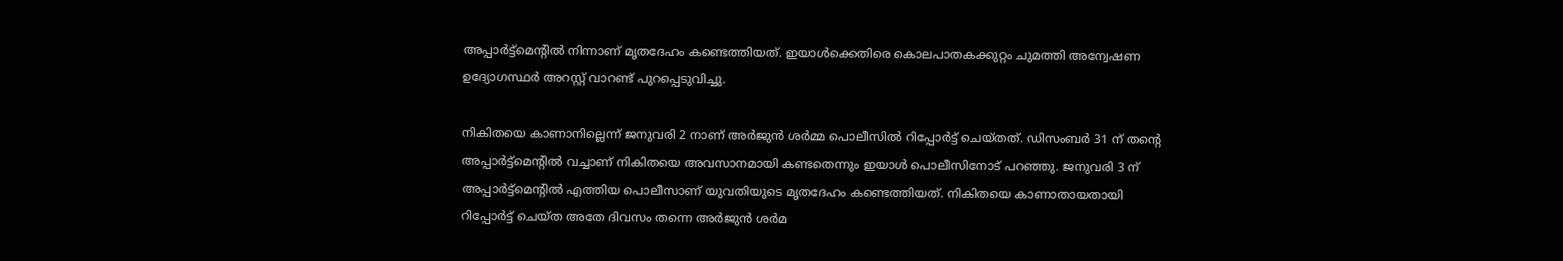അപ്പാർട്ട്മെന്റിൽ നിന്നാണ് മൃതദേഹം കണ്ടെത്തിയത്. ഇയാൾക്കെതിരെ കൊലപാതകക്കുറ്റം ചുമത്തി അന്വേഷണ ഉദ്യോഗസ്ഥർ അറസ്റ്റ് വാറണ്ട് പുറപ്പെടുവിച്ചു.

നികിതയെ കാണാനില്ലെന്ന് ജനുവരി 2 നാണ് അർജുൻ ശർമ്മ പൊലീസിൽ റിപ്പോർട്ട് ചെയ്തത്. ഡിസംബർ 31 ന് തന്റെ അപ്പാർട്ട്മെന്റിൽ വച്ചാണ് നികിതയെ അവസാനമായി കണ്ടതെന്നും ഇയാൾ പൊലീസിനോട് പറഞ്ഞു. ജനുവരി 3 ന് അപ്പാർട്ട്മെന്റിൽ എത്തിയ പൊലീസാണ് യുവതിയുടെ മൃതദേഹം കണ്ടെത്തിയത്. നികിതയെ കാണാതായതായി റിപ്പോർട്ട് ചെയ്ത അതേ ദിവസം തന്നെ അർജുൻ ശർമ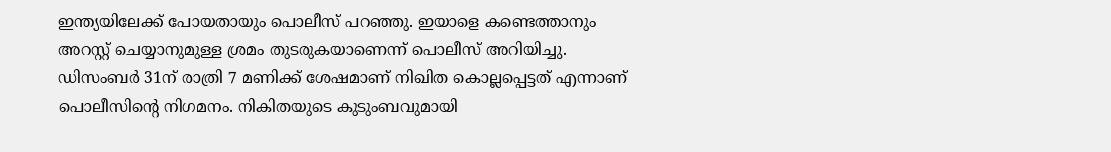ഇന്ത്യയിലേക്ക് പോയതായും പൊലീസ് പറഞ്ഞു. ഇയാളെ കണ്ടെത്താനും അറസ്റ്റ് ചെയ്യാനുമുള്ള ശ്രമം തുടരുകയാണെന്ന് പൊലീസ് അറിയിച്ചു.
ഡിസംബർ 31ന് രാത്രി 7 മണിക്ക് ശേഷമാണ് നിഖിത കൊല്ലപ്പെട്ടത് എന്നാണ് പൊലീസിന്റെ നിഗമനം. നികിതയുടെ കുടുംബവുമായി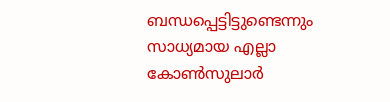ബന്ധപ്പെട്ടിട്ടുണ്ടെന്നും സാധ്യമായ എല്ലാ കോൺസുലാർ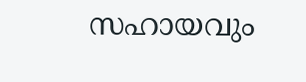സഹായവും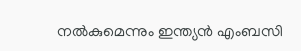നൽകുമെന്നും ഇന്ത്യൻ എംബസി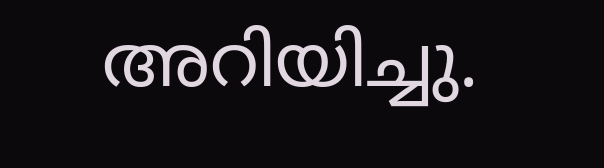അറിയിച്ചു.